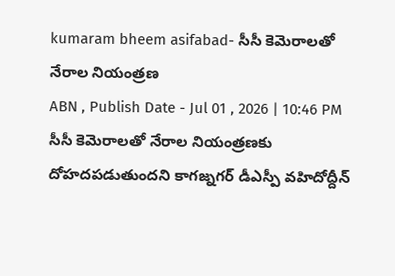kumaram bheem asifabad- సీసీ కెమెరాలతో నేరాల నియంత్రణ
ABN , Publish Date - Jul 01 , 2026 | 10:46 PM
సీసీ కెమెరాలతో నేరాల నియంత్రణకు దోహదపడుతుందని కాగజ్నగర్ డీఎస్పీ వహిదోద్దీన్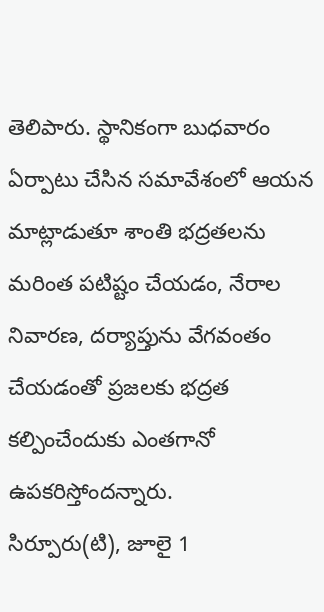తెలిపారు. స్థానికంగా బుధవారం ఏర్పాటు చేసిన సమావేశంలో ఆయన మాట్లాడుతూ శాంతి భద్రతలను మరింత పటిష్టం చేయడం, నేరాల నివారణ, దర్యాప్తును వేగవంతం చేయడంతో ప్రజలకు భద్రత కల్పించేందుకు ఎంతగానో ఉపకరిస్తోందన్నారు.
సిర్పూరు(టి), జూలై 1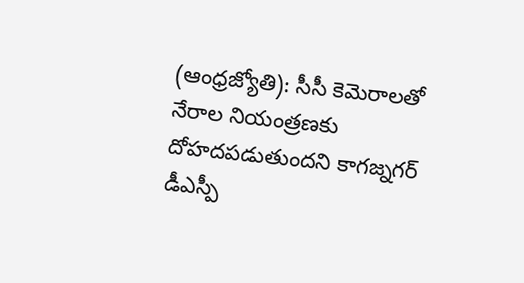(ఆంధ్రజ్యోతి): సీసీ కెమెరాలతో నేరాల నియంత్రణకు దోహదపడుతుందని కాగజ్నగర్ డీఎస్పీ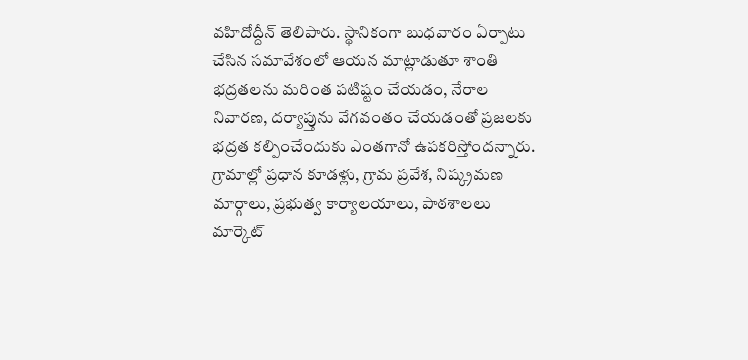వహిదోద్దీన్ తెలిపారు. స్థానికంగా బుధవారం ఏర్పాటు చేసిన సమావేశంలో ఆయన మాట్లాడుతూ శాంతి భద్రతలను మరింత పటిష్టం చేయడం, నేరాల నివారణ, దర్యాప్తును వేగవంతం చేయడంతో ప్రజలకు భద్రత కల్పించేందుకు ఎంతగానో ఉపకరిస్తోందన్నారు. గ్రామాల్లో ప్రధాన కూడళ్లు, గ్రామ ప్రవేశ, నిష్క్రమణ మార్గాలు, ప్రభుత్వ కార్యాలయాలు, పాఠశాలలు మార్కెట్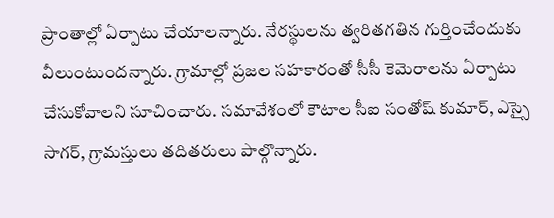ప్రాంతాల్లో ఏర్పాటు చేయాలన్నారు. నేరస్థులను త్వరితగతిన గుర్తించేందుకు వీలుంటుందన్నారు. గ్రామాల్లో ప్రజల సహకారంతో సీసీ కెమెరాలను ఏర్పాటు చేసుకోవాలని సూచించారు. సమావేశంలో కౌటాల సీఐ సంతోష్ కుమార్, ఎస్సై సాగర్, గ్రామస్తులు తదితరులు పాల్గొన్నారు.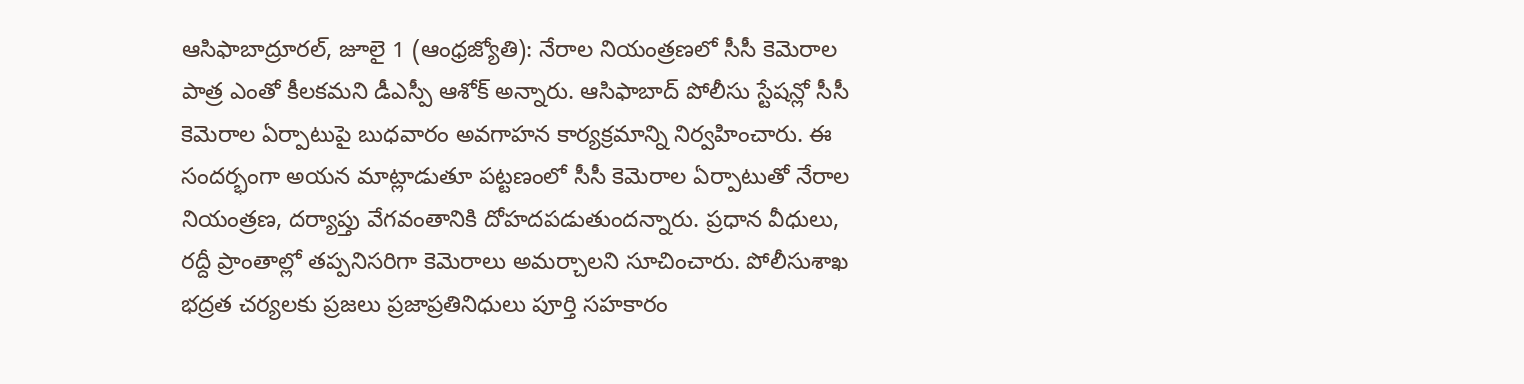ఆసిఫాబాద్రూరల్, జూలై 1 (ఆంధ్రజ్యోతి): నేరాల నియంత్రణలో సీసీ కెమెరాల పాత్ర ఎంతో కీలకమని డీఎస్పీ ఆశోక్ అన్నారు. ఆసిఫాబాద్ పోలీసు స్టేషన్లో సీసీ కెమెరాల ఏర్పాటుపై బుధవారం అవగాహన కార్యక్రమాన్ని నిర్వహించారు. ఈ సందర్భంగా అయన మాట్లాడుతూ పట్టణంలో సీసీ కెమెరాల ఏర్పాటుతో నేరాల నియంత్రణ, దర్యాప్తు వేగవంతానికి దోహదపడుతుందన్నారు. ప్రధాన వీధులు, రద్దీ ప్రాంతాల్లో తప్పనిసరిగా కెమెరాలు అమర్చాలని సూచించారు. పోలీసుశాఖ భద్రత చర్యలకు ప్రజలు ప్రజాప్రతినిధులు పూర్తి సహకారం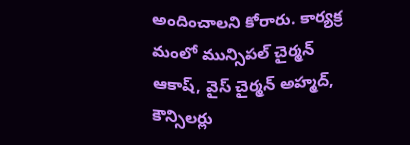అందించాలని కోరారు. కార్యక్ర మంలో మున్సిపల్ చైర్మన్ ఆకాష్, వైస్ చైర్మన్ అహ్మద్, కౌన్సిలర్లు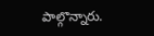పాల్గొన్నారు.